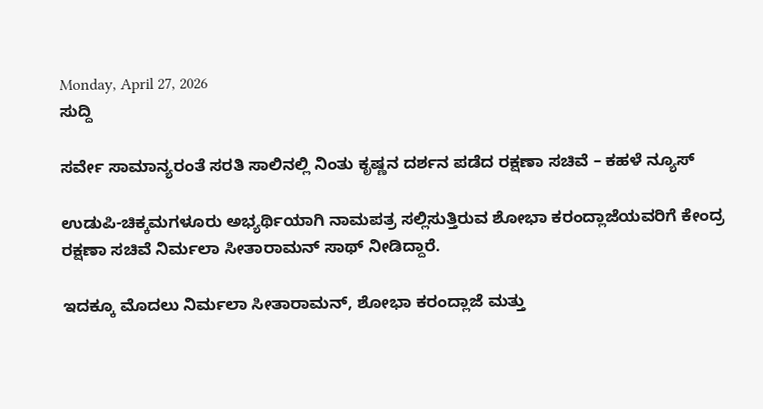Monday, April 27, 2026
ಸುದ್ದಿ

ಸರ್ವೇ ಸಾಮಾನ್ಯರಂತೆ ಸರತಿ ಸಾಲಿನಲ್ಲಿ ನಿಂತು ಕೃಷ್ಣನ ದರ್ಶನ ಪಡೆದ ರಕ್ಷಣಾ ಸಚಿವೆ – ಕಹಳೆ ನ್ಯೂಸ್

ಉಡುಪಿ-ಚಿಕ್ಕಮಗಳೂರು ಅಭ್ಯರ್ಥಿಯಾಗಿ ನಾಮಪತ್ರ ಸಲ್ಲಿಸುತ್ತಿರುವ ಶೋಭಾ ಕರಂದ್ಲಾಜೆಯವರಿಗೆ ಕೇಂದ್ರ ರಕ್ಷಣಾ ಸಚಿವೆ ನಿರ್ಮಲಾ ಸೀತಾರಾಮನ್‍ ಸಾಥ್‍ ನೀಡಿದ್ದಾರೆ.

ಇದಕ್ಕೂ ಮೊದಲು ನಿರ್ಮಲಾ ಸೀತಾರಾಮನ್‍, ಶೋಭಾ ಕರಂದ್ಲಾಜೆ ಮತ್ತು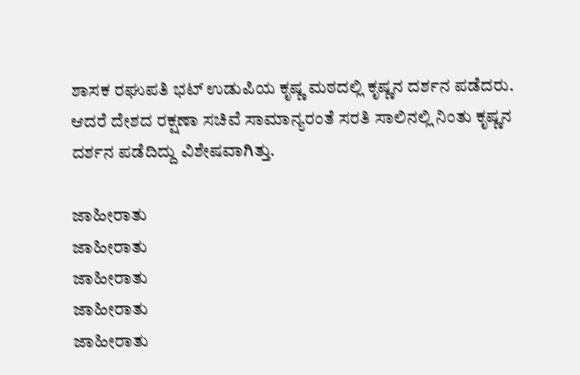ಶಾಸಕ ರಘುಪತಿ ಭಟ್ ಉಡುಪಿಯ ಕೃಷ್ಣ ಮಠದಲ್ಲಿ ಕೃಷ್ಣನ ದರ್ಶನ ಪಡೆದರು. ಆದರೆ ದೇಶದ ರಕ್ಷಣಾ ಸಚಿವೆ ಸಾಮಾನ್ಯರಂತೆ ಸರತಿ ಸಾಲಿನಲ್ಲಿ ನಿಂತು ಕೃಷ್ಣನ ದರ್ಶನ ಪಡೆದಿದ್ದು ವಿಶೇಷವಾಗಿತ್ತು.

ಜಾಹೀರಾತು
ಜಾಹೀರಾತು
ಜಾಹೀರಾತು
ಜಾಹೀರಾತು
ಜಾಹೀರಾತು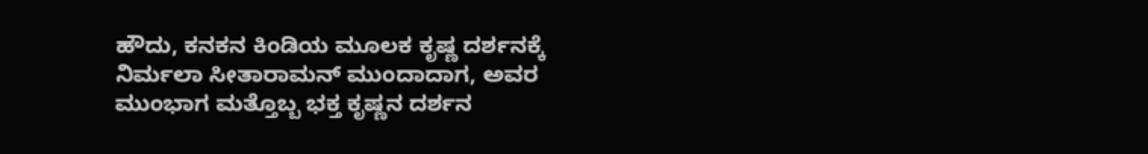ಹೌದು, ಕನಕನ ಕಿಂಡಿಯ ಮೂಲಕ ಕೃಷ್ಣ ದರ್ಶನಕ್ಕೆ ನಿರ್ಮಲಾ ಸೀತಾರಾಮನ್‍ ಮುಂದಾದಾಗ, ಅವರ ಮುಂಭಾಗ ಮತ್ತೊಬ್ಬ ಭಕ್ತ ಕೃಷ್ಣನ ದರ್ಶನ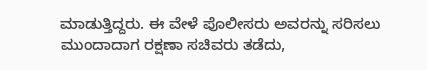ಮಾಡುತ್ತಿದ್ದರು. ಈ ವೇಳೆ ಪೊಲೀಸರು ಅವರನ್ನು ಸರಿಸಲು ಮುಂದಾದಾಗ ರಕ್ಷಣಾ ಸಚಿವರು ತಡೆದು,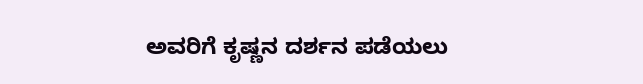ಅವರಿಗೆ ಕೃಷ್ಣನ ದರ್ಶನ ಪಡೆಯಲು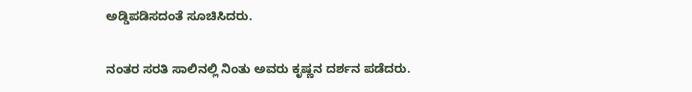ಅಡ್ಡಿಪಡಿಸದಂತೆ ಸೂಚಿಸಿದರು.

ನಂತರ ಸರತಿ ಸಾಲಿನಲ್ಲಿ ನಿಂತು ಅವರು ಕೃಷ್ಣನ ದರ್ಶನ ಪಡೆದರು.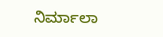ನಿರ್ಮಾಲಾ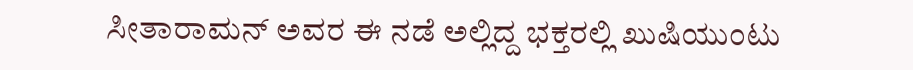ಸೀತಾರಾಮನ್‍ ಅವರ ಈ ನಡೆ ಅಲ್ಲಿದ್ದ ಭಕ್ತರಲ್ಲಿ ಖುಷಿಯುಂಟು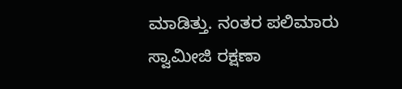ಮಾಡಿತ್ತು. ನಂತರ ಪಲಿಮಾರು ಸ್ವಾಮೀಜಿ ರಕ್ಷಣಾ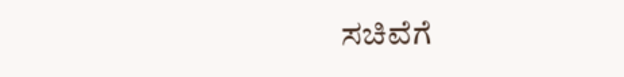ಸಚಿವೆಗೆ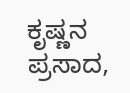ಕೃಷ್ಣನ ಪ್ರಸಾದ,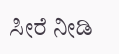ಸೀರೆ ನೀಡಿ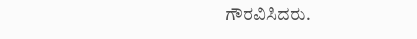ಗೌರವಿಸಿದರು.